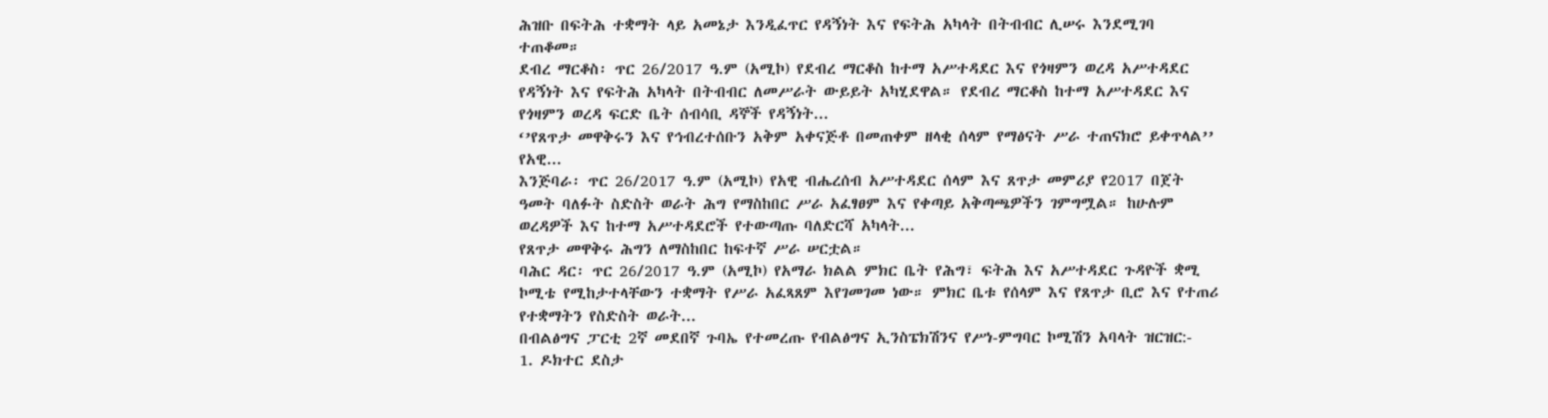ሕዝቡ በፍትሕ ተቋማት ላይ አመኔታ እንዲፈጥር የዳኝነት እና የፍትሕ አካላት በትብብር ሊሠሩ እንደሚገባ ተጠቆመ።
ደብረ ማርቆስ፡ ጥር 26/2017 ዓ.ም (አሚኮ) የደብረ ማርቆስ ከተማ አሥተዳደር እና የጎዛምን ወረዳ አሥተዳደር የዳኝነት እና የፍትሕ አካላት በትብብር ለመሥራት ውይይት አካሂደዋል። የደብረ ማርቆስ ከተማ አሥተዳደር እና የጎዛምን ወረዳ ፍርድ ቤት ሰብሳቢ ዳኞች የዳኝነት...
‘’የጸጥታ መዋቅሩን እና የኅብረተሰቡን አቅም አቀናጅቶ በመጠቀም ዘላቂ ሰላም የማፅናት ሥራ ተጠናክሮ ይቀጥላል’’ የአዊ...
እንጅባራ፡ ጥር 26/2017 ዓ.ም (አሚኮ) የአዊ ብሔረሰብ አሥተዳደር ሰላም እና ጸጥታ መምሪያ የ2017 በጀት ዓመት ባለፉት ስድስት ወራት ሕግ የማስከበር ሥራ አፈፃፀም እና የቀጣይ አቅጣጫዎችን ገምግሟል። ከሁሉም ወረዳዎች እና ከተማ አሥተዳደሮች የተውጣጡ ባለድርሻ አካላት...
የጸጥታ መዋቅሩ ሕግን ለማስከበር ከፍተኛ ሥራ ሠርቷል።
ባሕር ዳር፡ ጥር 26/2017 ዓ.ም (አሚኮ) የአማራ ክልል ምክር ቤት የሕግ፣ ፍትሕ እና አሥተዳደር ጉዳዮች ቋሚ ኮሚቴ የሚከታተላቸውን ተቋማት የሥራ አፈጻጸም እየገመገመ ነው። ምክር ቤቱ የሰላም እና የጸጥታ ቢሮ እና የተጠሪ የተቋማትን የስድስት ወራት...
በብልፅግና ፓርቲ 2ኛ መደበኛ ጉባኤ የተመረጡ የብልፅግና ኢንስፔክሽንና የሥነ-ምግባር ኮሚሽን አባላት ዝርዝር:-
1. ዶክተር ደስታ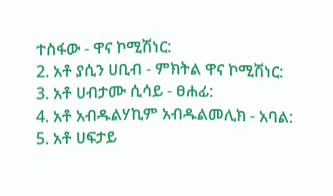ተስፋው - ዋና ኮሚሽነር:
2. አቶ ያሲን ሀቢብ - ምክትል ዋና ኮሚሽነር:
3. አቶ ሀብታሙ ሲሳይ - ፀሐፊ:
4. አቶ አብዱልሃኪም አብዱልመሊክ - አባል:
5. አቶ ሀፍታይ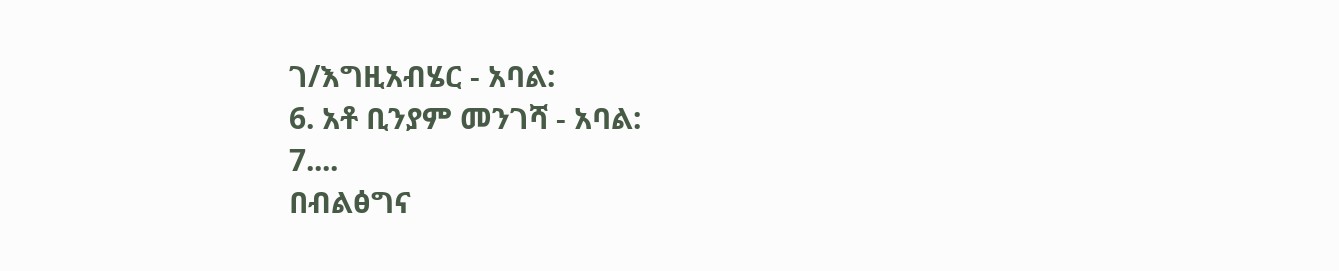ገ/እግዚአብሄር - አባል:
6. አቶ ቢንያም መንገሻ - አባል:
7....
በብልፅግና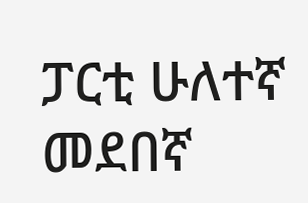ፓርቲ ሁለተኛ መደበኛ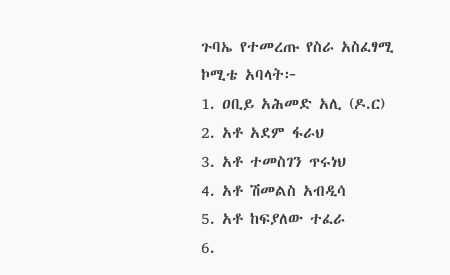ጉባኤ የተመረጡ የስራ አስፈፃሚ ኮሚቴ አባላት፦
1. ዐቢይ አሕመድ አሊ (ዶ.ር)
2. አቶ አደም ፋራህ
3. አቶ ተመስገን ጥሩነህ
4. አቶ ሽመልስ አብዲሳ
5. አቶ ከፍያለው ተፈራ
6.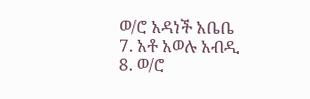ወ/ሮ አዳነች አቤቤ
7. አቶ አወሉ አብዲ
8. ወ/ሮ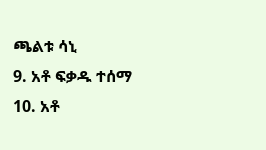ጫልቱ ሳኒ
9. አቶ ፍቃዱ ተሰማ
10. አቶ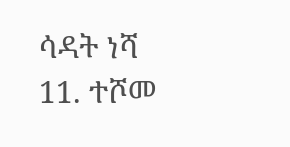ሳዳት ነሻ
11. ተሾመ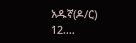አዱኛ(ዶ/ር)
12....